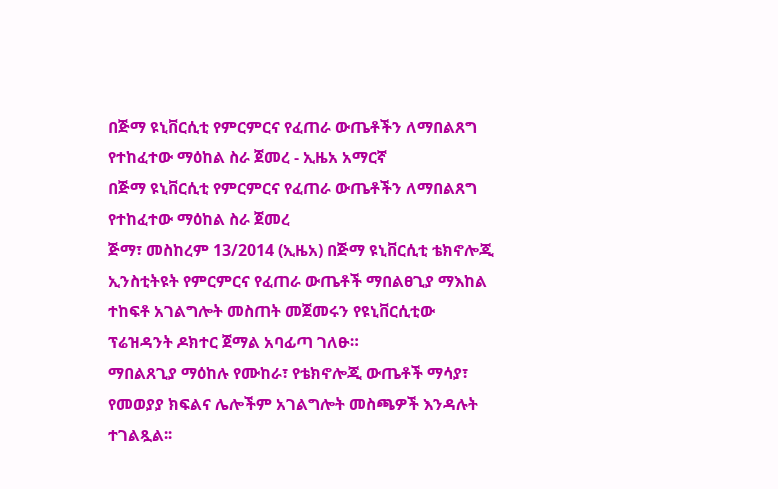በጅማ ዩኒቨርሲቲ የምርምርና የፈጠራ ውጤቶችን ለማበልጸግ የተከፈተው ማዕከል ስራ ጀመረ - ኢዜአ አማርኛ
በጅማ ዩኒቨርሲቲ የምርምርና የፈጠራ ውጤቶችን ለማበልጸግ የተከፈተው ማዕከል ስራ ጀመረ
ጅማ፣ መስከረም 13/2014 (ኢዜአ) በጅማ ዩኒቨርሲቲ ቴክኖሎጂ ኢንስቲትዩት የምርምርና የፈጠራ ውጤቶች ማበልፀጊያ ማእከል ተከፍቶ አገልግሎት መስጠት መጀመሩን የዩኒቨርሲቲው ፕሬዝዳንት ዶክተር ጀማል አባፊጣ ገለፁ።
ማበልጸጊያ ማዕከሉ የሙከራ፣ የቴክኖሎጂ ውጤቶች ማሳያ፣ የመወያያ ክፍልና ሌሎችም አገልግሎት መስጫዎች እንዳሉት ተገልጿል፡፡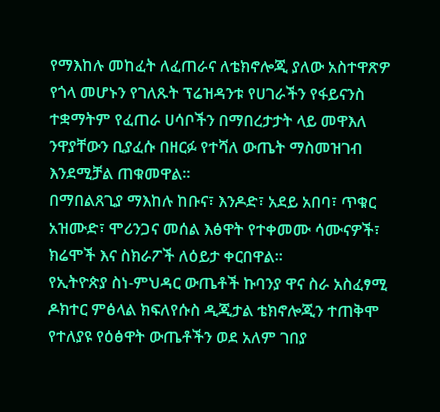የማእከሉ መከፈት ለፈጠራና ለቴክኖሎጂ ያለው አስተዋጽዎ የጎላ መሆኑን የገለጹት ፕሬዝዳንቱ የሀገራችን የፋይናንስ ተቋማትም የፈጠራ ሀሳቦችን በማበረታታት ላይ መዋእለ ንዋያቸውን ቢያፈሱ በዘርፉ የተሻለ ውጤት ማስመዝገብ እንደሚቻል ጠቁመዋል።
በማበልጸጊያ ማእከሉ ከቡና፣ እንዶድ፣ አደይ አበባ፣ ጥቁር አዝሙድ፣ ሞሪንጋና መሰል እፅዋት የተቀመሙ ሳሙናዎች፣ ክሬሞች እና ስክራፖች ለዕይታ ቀርበዋል።
የኢትዮጵያ ስነ-ምህዳር ውጤቶች ኩባንያ ዋና ስራ አስፈፃሚ ዶክተር ምፅላል ክፍለየሱስ ዲጂታል ቴክኖሎጂን ተጠቅሞ የተለያዩ የዕፅዋት ውጤቶችን ወደ አለም ገበያ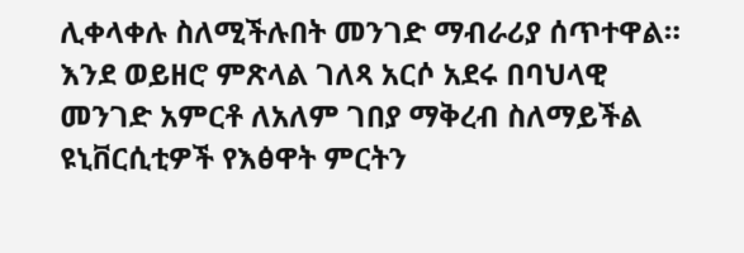ሊቀላቀሉ ስለሚችሉበት መንገድ ማብራሪያ ሰጥተዋል።
እንደ ወይዘሮ ምጽላል ገለጻ አርሶ አደሩ በባህላዊ መንገድ አምርቶ ለአለም ገበያ ማቅረብ ስለማይችል ዩኒቨርሲቲዎች የእፅዋት ምርትን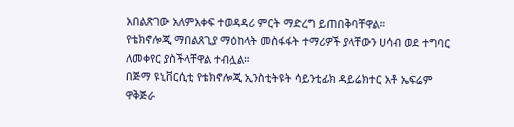አበልጽገው አለምአቀፍ ተወዳዳሪ ምርት ማድረግ ይጠበቅባቸዋል።
የቴክኖሎጂ ማበልጸጊያ ማዕከላት መስፋፋት ተማሪዎች ያላቸውን ሀሳብ ወደ ተግባር ለመቀየር ያስችላቸዋል ተብሏል።
በጅማ ዩኒቨርሲቲ የቴክኖሎጂ ኢንስቲትዩት ሳይንቲፊክ ዳይሬክተር አቶ ኤፍሬም ዋቅጅራ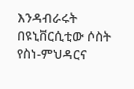እንዳብራሩት በዩኒቨርሲቲው ሶስት የስነ-ምህዳርና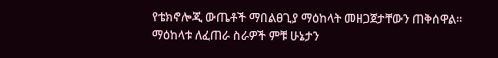የቴክኖሎጂ ውጤቶች ማበልፀጊያ ማዕከላት መዘጋጀታቸውን ጠቅሰዋል።
ማዕከላቱ ለፈጠራ ስራዎች ምቹ ሁኔታን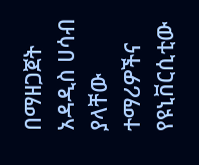በማዘጋጀት አዳዲስ ሀሳብ ያላቸው ተማሪዎችና የዩኒቨርሲቲው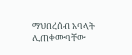ማህበረሰብ አባላት ሊጠቀሙባቸው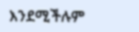እንደሚችሉም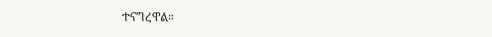ተናግረዋል።